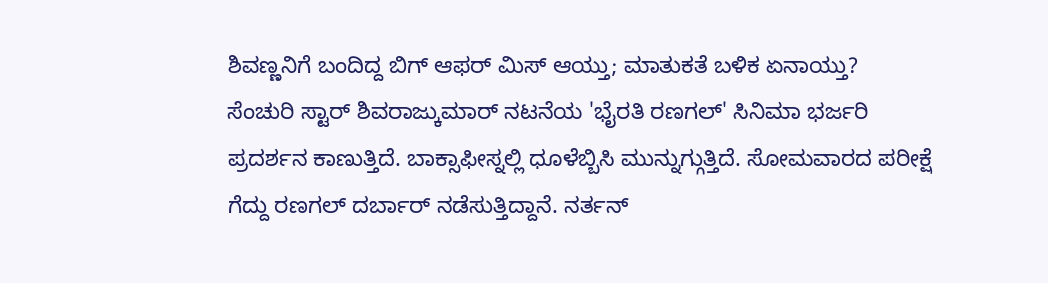ಶಿವಣ್ಣನಿಗೆ ಬಂದಿದ್ದ ಬಿಗ್ ಆಫರ್ ಮಿಸ್ ಆಯ್ತು; ಮಾತುಕತೆ ಬಳಿಕ ಏನಾಯ್ತು?
ಸೆಂಚುರಿ ಸ್ಟಾರ್ ಶಿವರಾಜ್ಕುಮಾರ್ ನಟನೆಯ 'ಭೈರತಿ ರಣಗಲ್' ಸಿನಿಮಾ ಭರ್ಜರಿ ಪ್ರದರ್ಶನ ಕಾಣುತ್ತಿದೆ. ಬಾಕ್ಸಾಫೀಸ್ನಲ್ಲಿ ಧೂಳೆಬ್ಬಿಸಿ ಮುನ್ನುಗ್ಗುತ್ತಿದೆ. ಸೋಮವಾರದ ಪರೀಕ್ಷೆ ಗೆದ್ದು ರಣಗಲ್ ದರ್ಬಾರ್ ನಡೆಸುತ್ತಿದ್ದಾನೆ. ನರ್ತನ್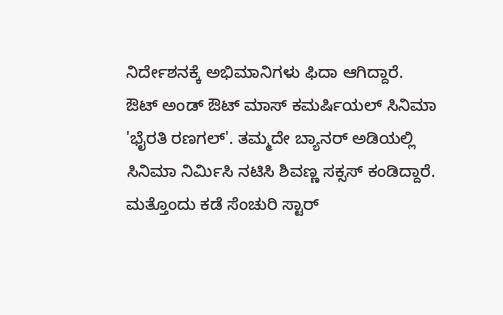ನಿರ್ದೇಶನಕ್ಕೆ ಅಭಿಮಾನಿಗಳು ಫಿದಾ ಆಗಿದ್ದಾರೆ.
ಔಟ್ ಅಂಡ್ ಔಟ್ ಮಾಸ್ ಕಮರ್ಷಿಯಲ್ ಸಿನಿಮಾ 'ಭೈರತಿ ರಣಗಲ್'. ತಮ್ಮದೇ ಬ್ಯಾನರ್ ಅಡಿಯಲ್ಲಿ ಸಿನಿಮಾ ನಿರ್ಮಿಸಿ ನಟಿಸಿ ಶಿವಣ್ಣ ಸಕ್ಸಸ್ ಕಂಡಿದ್ದಾರೆ. ಮತ್ತೊಂದು ಕಡೆ ಸೆಂಚುರಿ ಸ್ಟಾರ್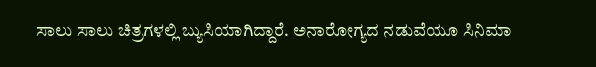ಸಾಲು ಸಾಲು ಚಿತ್ರಗಳಲ್ಲಿ ಬ್ಯುಸಿಯಾಗಿದ್ದಾರೆ. ಅನಾರೋಗ್ಯದ ನಡುವೆಯೂ ಸಿನಿಮಾ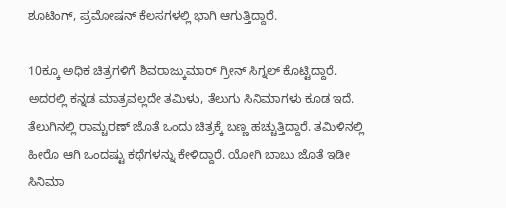ಶೂಟಿಂಗ್, ಪ್ರಮೋಷನ್ ಕೆಲಸಗಳಲ್ಲಿ ಭಾಗಿ ಆಗುತ್ತಿದ್ದಾರೆ.

10ಕ್ಕೂ ಅಧಿಕ ಚಿತ್ರಗಳಿಗೆ ಶಿವರಾಜ್ಕುಮಾರ್ ಗ್ರೀನ್ ಸಿಗ್ನಲ್ ಕೊಟ್ಟಿದ್ದಾರೆ. ಅದರಲ್ಲಿ ಕನ್ನಡ ಮಾತ್ರವಲ್ಲದೇ ತಮಿಳು, ತೆಲುಗು ಸಿನಿಮಾಗಳು ಕೂಡ ಇದೆ. ತೆಲುಗಿನಲ್ಲಿ ರಾಮ್ಚರಣ್ ಜೊತೆ ಒಂದು ಚಿತ್ರಕ್ಕೆ ಬಣ್ಣ ಹಚ್ಚುತ್ತಿದ್ದಾರೆ. ತಮಿಳಿನಲ್ಲಿ ಹೀರೊ ಆಗಿ ಒಂದಷ್ಟು ಕಥೆಗಳನ್ನು ಕೇಳಿದ್ದಾರೆ. ಯೋಗಿ ಬಾಬು ಜೊತೆ ಇಡೀ ಸಿನಿಮಾ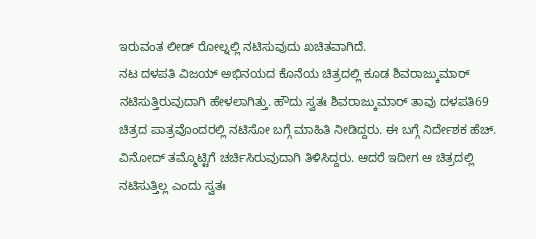ಇರುವಂತ ಲೀಡ್ ರೋಲ್ನಲ್ಲಿ ನಟಿಸುವುದು ಖಚಿತವಾಗಿದೆ.
ನಟ ದಳಪತಿ ವಿಜಯ್ ಅಭಿನಯದ ಕೊನೆಯ ಚಿತ್ರದಲ್ಲಿ ಕೂಡ ಶಿವರಾಜ್ಕುಮಾರ್ ನಟಿಸುತ್ತಿರುವುದಾಗಿ ಹೇಳಲಾಗಿತ್ತು. ಹೌದು ಸ್ವತಃ ಶಿವರಾಜ್ಕುಮಾರ್ ತಾವು ದಳಪತಿ69 ಚಿತ್ರದ ಪಾತ್ರವೊಂದರಲ್ಲಿ ನಟಿಸೋ ಬಗ್ಗೆ ಮಾಹಿತಿ ನೀಡಿದ್ದರು. ಈ ಬಗ್ಗೆ ನಿರ್ದೇಶಕ ಹೆಚ್. ವಿನೋದ್ ತಮ್ಮೊಟ್ಟಿಗೆ ಚರ್ಚಿಸಿರುವುದಾಗಿ ತಿಳಿಸಿದ್ದರು. ಆದರೆ ಇದೀಗ ಆ ಚಿತ್ರದಲ್ಲಿ ನಟಿಸುತ್ತಿಲ್ಲ ಎಂದು ಸ್ವತಃ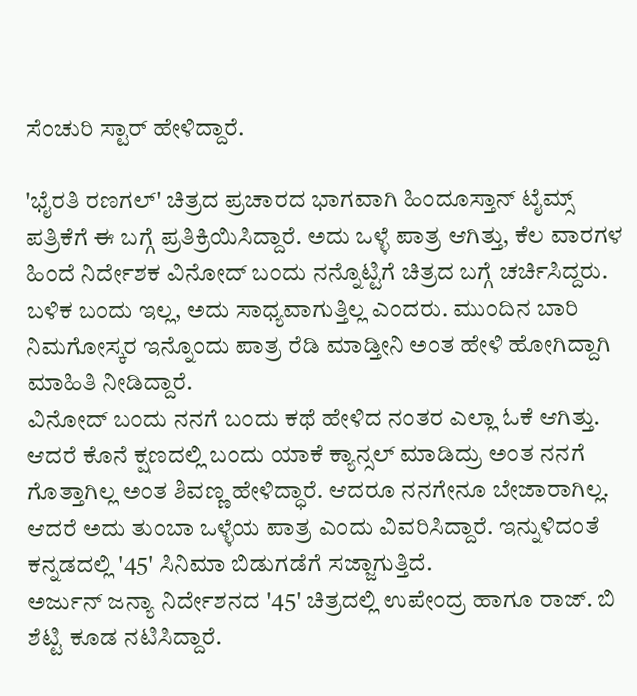ಸೆಂಚುರಿ ಸ್ಟಾರ್ ಹೇಳಿದ್ದಾರೆ.

'ಭೈರತಿ ರಣಗಲ್' ಚಿತ್ರದ ಪ್ರಚಾರದ ಭಾಗವಾಗಿ ಹಿಂದೂಸ್ತಾನ್ ಟೈಮ್ಸ್ ಪತ್ರಿಕೆಗೆ ಈ ಬಗ್ಗೆ ಪ್ರತಿಕ್ರಿಯಿಸಿದ್ದಾರೆ. ಅದು ಒಳ್ಳೆ ಪಾತ್ರ ಆಗಿತ್ತು, ಕೆಲ ವಾರಗಳ ಹಿಂದೆ ನಿರ್ದೇಶಕ ವಿನೋದ್ ಬಂದು ನನ್ನೊಟ್ಟಿಗೆ ಚಿತ್ರದ ಬಗ್ಗೆ ಚರ್ಚಿಸಿದ್ದರು. ಬಳಿಕ ಬಂದು ಇಲ್ಲ, ಅದು ಸಾಧ್ಯವಾಗುತ್ತಿಲ್ಲ ಎಂದರು. ಮುಂದಿನ ಬಾರಿ ನಿಮಗೋಸ್ಕರ ಇನ್ನೊಂದು ಪಾತ್ರ ರೆಡಿ ಮಾಡ್ತೀನಿ ಅಂತ ಹೇಳಿ ಹೋಗಿದ್ದಾಗಿ ಮಾಹಿತಿ ನೀಡಿದ್ದಾರೆ.
ವಿನೋದ್ ಬಂದು ನನಗೆ ಬಂದು ಕಥೆ ಹೇಳಿದ ನಂತರ ಎಲ್ಲಾ ಓಕೆ ಆಗಿತ್ತು. ಆದರೆ ಕೊನೆ ಕ್ಷಣದಲ್ಲಿ ಬಂದು ಯಾಕೆ ಕ್ಯಾನ್ಸಲ್ ಮಾಡಿದ್ರು ಅಂತ ನನಗೆ ಗೊತ್ತಾಗಿಲ್ಲ ಅಂತ ಶಿವಣ್ಣ ಹೇಳಿದ್ಧಾರೆ. ಆದರೂ ನನಗೇನೂ ಬೇಜಾರಾಗಿಲ್ಲ. ಆದರೆ ಅದು ತುಂಬಾ ಒಳ್ಳೆಯ ಪಾತ್ರ ಎಂದು ವಿವರಿಸಿದ್ದಾರೆ. ಇನ್ನುಳಿದಂತೆ ಕನ್ನಡದಲ್ಲಿ '45' ಸಿನಿಮಾ ಬಿಡುಗಡೆಗೆ ಸಜ್ಜಾಗುತ್ತಿದೆ.
ಅರ್ಜುನ್ ಜನ್ಯಾ ನಿರ್ದೇಶನದ '45' ಚಿತ್ರದಲ್ಲಿ ಉಪೇಂದ್ರ ಹಾಗೂ ರಾಜ್. ಬಿ ಶೆಟ್ಟಿ ಕೂಡ ನಟಿಸಿದ್ದಾರೆ.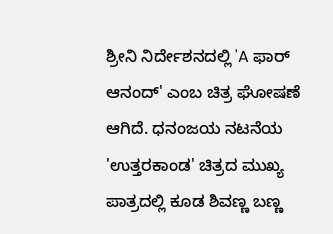ಶ್ರೀನಿ ನಿರ್ದೇಶನದಲ್ಲಿ 'A ಫಾರ್ ಆನಂದ್' ಎಂಬ ಚಿತ್ರ ಘೋಷಣೆ ಆಗಿದೆ. ಧನಂಜಯ ನಟನೆಯ 'ಉತ್ತರಕಾಂಡ' ಚಿತ್ರದ ಮುಖ್ಯ ಪಾತ್ರದಲ್ಲಿ ಕೂಡ ಶಿವಣ್ಣ ಬಣ್ಣ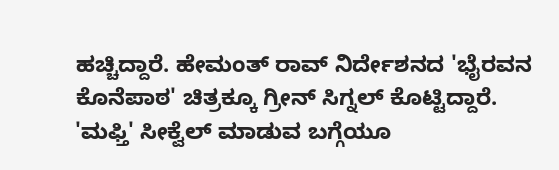ಹಚ್ಚಿದ್ದಾರೆ. ಹೇಮಂತ್ ರಾವ್ ನಿರ್ದೇಶನದ 'ಭೈರವನ ಕೊನೆಪಾಠ' ಚಿತ್ರಕ್ಕೂ ಗ್ರೀನ್ ಸಿಗ್ನಲ್ ಕೊಟ್ಟಿದ್ದಾರೆ.
'ಮಫ್ತಿ' ಸೀಕ್ವೆಲ್ ಮಾಡುವ ಬಗ್ಗೆಯೂ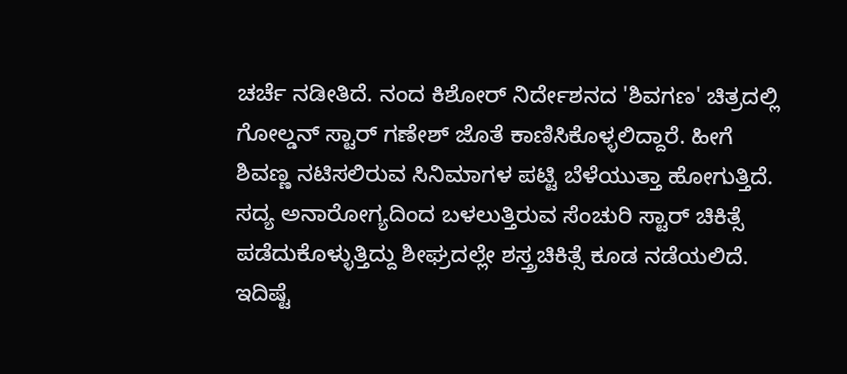ಚರ್ಚೆ ನಡೀತಿದೆ. ನಂದ ಕಿಶೋರ್ ನಿರ್ದೇಶನದ 'ಶಿವಗಣ' ಚಿತ್ರದಲ್ಲಿ ಗೋಲ್ಡನ್ ಸ್ಟಾರ್ ಗಣೇಶ್ ಜೊತೆ ಕಾಣಿಸಿಕೊಳ್ಳಲಿದ್ದಾರೆ. ಹೀಗೆ ಶಿವಣ್ಣ ನಟಿಸಲಿರುವ ಸಿನಿಮಾಗಳ ಪಟ್ಟಿ ಬೆಳೆಯುತ್ತಾ ಹೋಗುತ್ತಿದೆ. ಸದ್ಯ ಅನಾರೋಗ್ಯದಿಂದ ಬಳಲುತ್ತಿರುವ ಸೆಂಚುರಿ ಸ್ಟಾರ್ ಚಿಕಿತ್ಸೆ ಪಡೆದುಕೊಳ್ಳುತ್ತಿದ್ದು ಶೀಘ್ರದಲ್ಲೇ ಶಸ್ತ್ರಚಿಕಿತ್ಸೆ ಕೂಡ ನಡೆಯಲಿದೆ. ಇದಿಷ್ಟೆ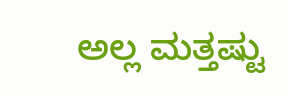ಅಲ್ಲ ಮತ್ತಷ್ಟು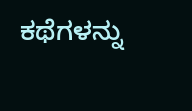ಕಥೆಗಳನ್ನು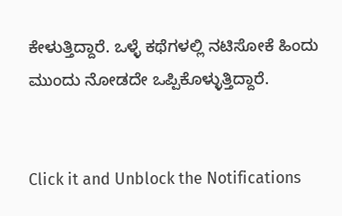ಕೇಳುತ್ತಿದ್ದಾರೆ. ಒಳ್ಳೆ ಕಥೆಗಳಲ್ಲಿ ನಟಿಸೋಕೆ ಹಿಂದು ಮುಂದು ನೋಡದೇ ಒಪ್ಪಿಕೊಳ್ಳುತ್ತಿದ್ದಾರೆ.


Click it and Unblock the Notifications